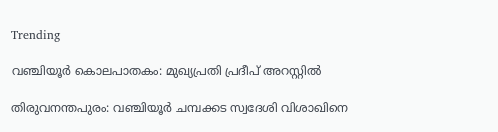Trending

വഞ്ചിയൂർ കൊലപാതകം: മുഖ്യപ്രതി പ്രദീപ് അറസ്റ്റിൽ

തിരുവനന്തപുരം: വഞ്ചിയൂർ ചമ്പക്കട സ്വദേശി വിശാഖിനെ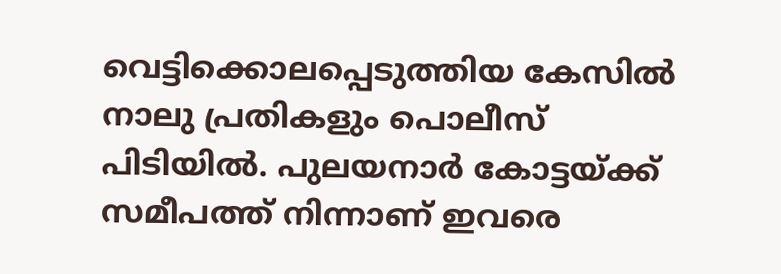വെട്ടിക്കൊലപ്പെടുത്തിയ കേസിൽ നാലു പ്രതികളും പൊലീസ് പിടിയിൽ. പുലയനാർ കോട്ടയ്ക്ക് സമീപത്ത് നിന്നാണ് ഇവരെ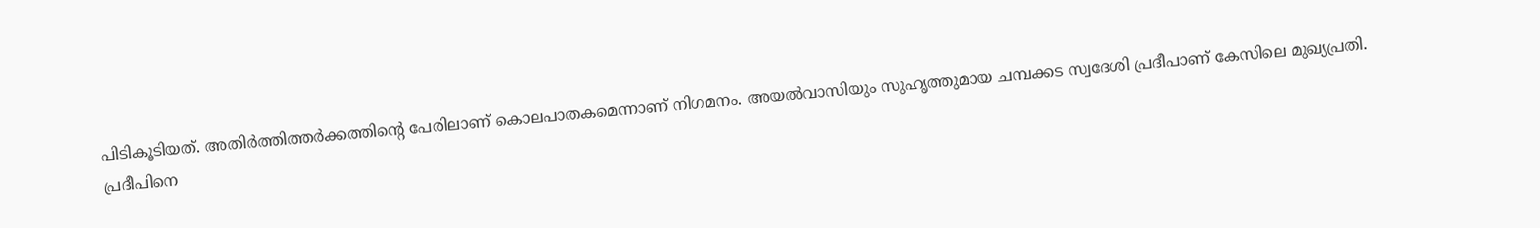പിടികൂടിയത്. അതിർത്തിത്തർക്കത്തിന്റെ പേരിലാണ് കൊലപാതകമെന്നാണ് നിഗമനം. അയൽവാസിയും സുഹൃത്തുമായ ചമ്പക്കട സ്വദേശി പ്രദീപാണ് കേസിലെ മുഖ്യപ്രതി. പ്രദീപിനെ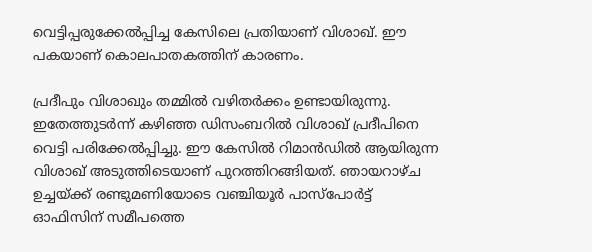വെട്ടിപ്പരുക്കേൽപ്പിച്ച കേസിലെ പ്രതിയാണ് വിശാഖ്. ഈ പകയാണ് കൊലപാതകത്തിന് കാരണം.

പ്രദീപും വിശാഖും തമ്മിൽ വഴിതർക്കം ഉണ്ടായിരുന്നു. ഇതേത്തുടർന്ന് കഴിഞ്ഞ ഡിസംബറിൽ വിശാഖ് പ്രദീപിനെ വെട്ടി പരിക്കേൽപ്പിച്ചു. ഈ കേസിൽ റിമാൻഡിൽ ആയിരുന്ന വിശാഖ് അടുത്തിടെയാണ് പുറത്തിറങ്ങിയത്. ഞായറാഴ്ച ഉച്ചയ്ക്ക് രണ്ടുമണിയോടെ വഞ്ചിയൂർ പാസ്‌പോർട്ട് ഓഫിസിന് സമീപത്തെ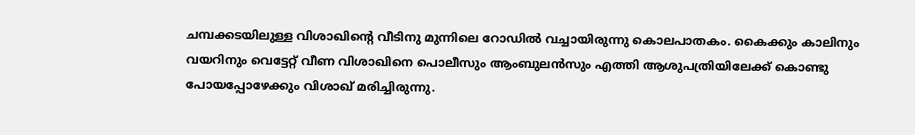ചമ്പക്കടയിലുള്ള വിശാഖിന്റെ വീടിനു മുന്നിലെ റോഡിൽ വച്ചായിരുന്നു കൊലപാതകം. കൈക്കും കാലിനും വയറിനും വെട്ടേറ്റ് വീണ വിശാഖിനെ പൊലീസും ആംബുലൻസും എത്തി ആശുപത്രിയിലേക്ക് കൊണ്ടു പോയപ്പോഴേക്കും വിശാഖ് മരിച്ചിരുന്നു.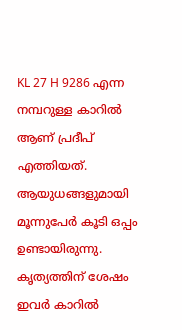KL 27 H 9286 എന്ന നമ്പറുള്ള കാറിൽ ആണ് പ്രദീപ് എത്തിയത്. ആയുധങ്ങളുമായി മൂന്നുപേർ കൂടി ഒപ്പം ഉണ്ടായിരുന്നു. കൃത്യത്തിന് ശേഷം ഇവർ കാറിൽ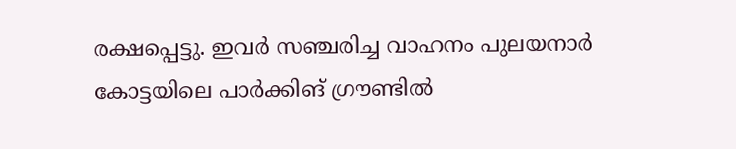രക്ഷപ്പെട്ടു. ഇവർ സഞ്ചരിച്ച വാഹനം പുലയനാർ കോട്ടയിലെ പാർക്കിങ് ഗ്രൗണ്ടിൽ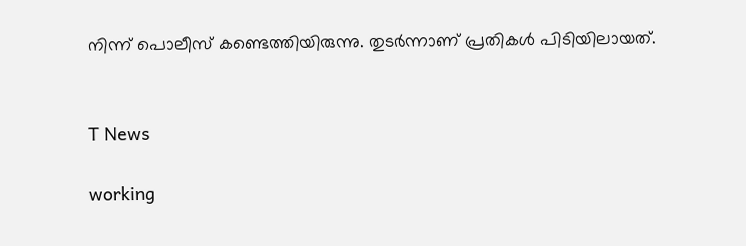നിന്ന് പൊലീസ് കണ്ടെത്തിയിരുന്നു. തുടർന്നാണ് പ്രതികൾ പിടിയിലായത്.


T News

working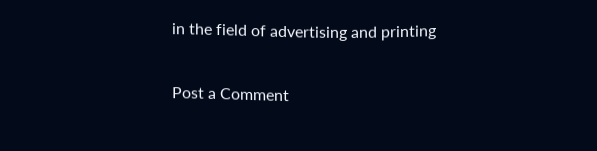in the field of advertising and printing

Post a Comment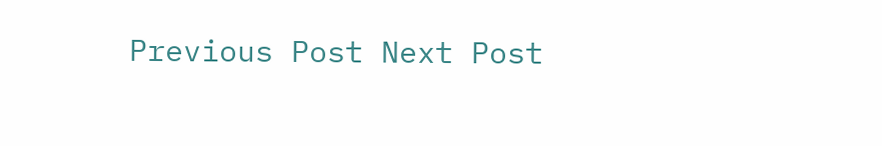Previous Post Next Post